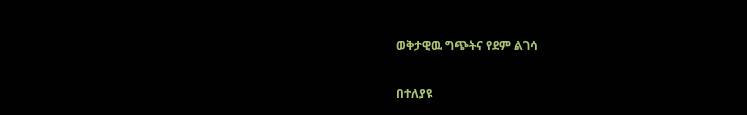ወቅታዊዉ ግጭትና የደም ልገሳ

በተለያዩ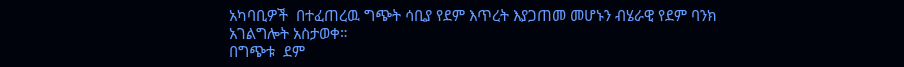አካባቢዎች  በተፈጠረዉ ግጭት ሳቢያ የደም እጥረት እያጋጠመ መሆኑን ብሄራዊ የደም ባንክ አገልግሎት አስታወቀ።
በግጭቱ  ደም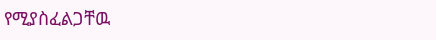የሚያስፈልጋቸዉ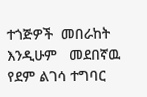ተጎጅዎች  መበራከት እንዲሁም   መደበኛዉ  የደም ልገሳ ተግባር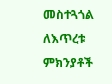መስተጓጎል  ለእጥረቱ  ምክንያቶች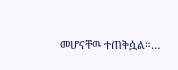መሆናቸዉ ተጠቅሷል።…